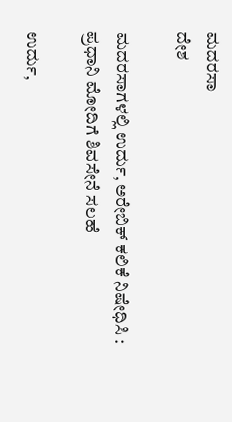ಮದರಸಾ
ದೇಶ

ಮದರಸಾಗಳಲ್ಲಿ ಉರ್ದು, ಅರೇಬಿಕ್ ಕಲಿಕೆ ನಿಷೇಧಿಸಿ : ಪ್ರಧಾನಿ ಮೋದಿಗೆ ಶಿವಸೇನೆ ಸಲಹೆ

ಉರ್ದು,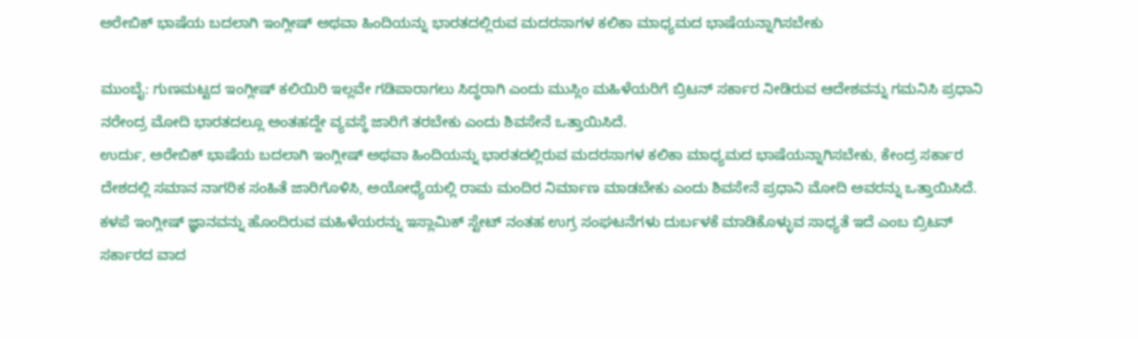ಅರೇಬಿಕ್ ಭಾಷೆಯ ಬದಲಾಗಿ ಇಂಗ್ಲೀಷ್ ಅಥವಾ ಹಿಂದಿಯನ್ನು ಭಾರತದಲ್ಲಿರುವ ಮದರಸಾಗಳ ಕಲಿಕಾ ಮಾಧ್ಯಮದ ಭಾಷೆಯನ್ನಾಗಿಸಬೇಕು

ಮುಂಬೈ: ಗುಣಮಟ್ಟದ ಇಂಗ್ಲೀಷ್ ಕಲಿಯಿರಿ ಇಲ್ಲವೇ ಗಡಿಪಾರಾಗಲು ಸಿದ್ಧರಾಗಿ ಎಂದು ಮುಸ್ಲಿಂ ಮಹಿಳೆಯರಿಗೆ ಬ್ರಿಟನ್ ಸರ್ಕಾರ ನೀಡಿರುವ ಆದೇಶವನ್ನು ಗಮನಿಸಿ ಪ್ರಧಾನಿ ನರೇಂದ್ರ ಮೋದಿ ಭಾರತದಲ್ಲೂ ಅಂತಹದ್ದೇ ವ್ಯವಸ್ಥೆ ಜಾರಿಗೆ ತರಬೇಕು ಎಂದು ಶಿವಸೇನೆ ಒತ್ತಾಯಿಸಿದೆ.
ಉರ್ದು, ಅರೇಬಿಕ್ ಭಾಷೆಯ ಬದಲಾಗಿ ಇಂಗ್ಲೀಷ್ ಅಥವಾ ಹಿಂದಿಯನ್ನು ಭಾರತದಲ್ಲಿರುವ ಮದರಸಾಗಳ ಕಲಿಕಾ ಮಾಧ್ಯಮದ ಭಾಷೆಯನ್ನಾಗಿಸಬೇಕು, ಕೇಂದ್ರ ಸರ್ಕಾರ ದೇಶದಲ್ಲಿ ಸಮಾನ ನಾಗರಿಕ ಸಂಹಿತೆ ಜಾರಿಗೊಳಿಸಿ, ಅಯೋಧ್ಯೆಯಲ್ಲಿ ರಾಮ ಮಂದಿರ ನಿರ್ಮಾಣ ಮಾಡಬೇಕು ಎಂದು ಶಿವಸೇನೆ ಪ್ರಧಾನಿ ಮೋದಿ ಅವರನ್ನು ಒತ್ತಾಯಿಸಿದೆ.
ಕಳಪೆ ಇಂಗ್ಲೀಷ್ ಜ್ಞಾನವನ್ನು ಹೊಂದಿರುವ ಮಹಿಳೆಯರನ್ನು ಇಸ್ಲಾಮಿಕ್ ಸ್ಟೇಟ್ ನಂತಹ ಉಗ್ರ ಸಂಘಟನೆಗಳು ದುರ್ಬಳಕೆ ಮಾಡಿಕೊಳ್ಳುವ ಸಾಧ್ಯತೆ ಇದೆ ಎಂಬ ಬ್ರಿಟನ್ ಸರ್ಕಾರದ ವಾದ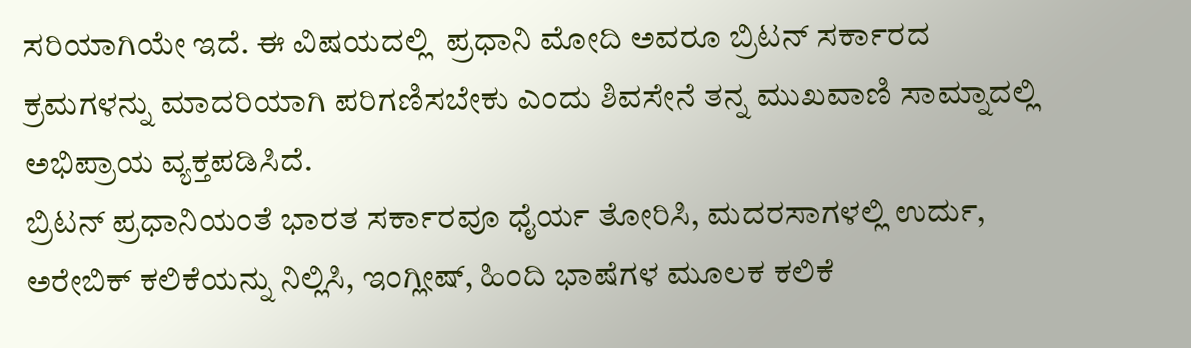ಸರಿಯಾಗಿಯೇ ಇದೆ. ಈ ವಿಷಯದಲ್ಲಿ  ಪ್ರಧಾನಿ ಮೋದಿ ಅವರೂ ಬ್ರಿಟನ್ ಸರ್ಕಾರದ ಕ್ರಮಗಳನ್ನು ಮಾದರಿಯಾಗಿ ಪರಿಗಣಿಸಬೇಕು ಎಂದು ಶಿವಸೇನೆ ತನ್ನ ಮುಖವಾಣಿ ಸಾಮ್ನಾದಲ್ಲಿ ಅಭಿಪ್ರಾಯ ವ್ಯಕ್ತಪಡಿಸಿದೆ.
ಬ್ರಿಟನ್ ಪ್ರಧಾನಿಯಂತೆ ಭಾರತ ಸರ್ಕಾರವೂ ಧೈರ್ಯ ತೋರಿಸಿ, ಮದರಸಾಗಳಲ್ಲಿ ಉರ್ದು, ಅರೇಬಿಕ್ ಕಲಿಕೆಯನ್ನು ನಿಲ್ಲಿಸಿ, ಇಂಗ್ಲೀಷ್, ಹಿಂದಿ ಭಾಷೆಗಳ ಮೂಲಕ ಕಲಿಕೆ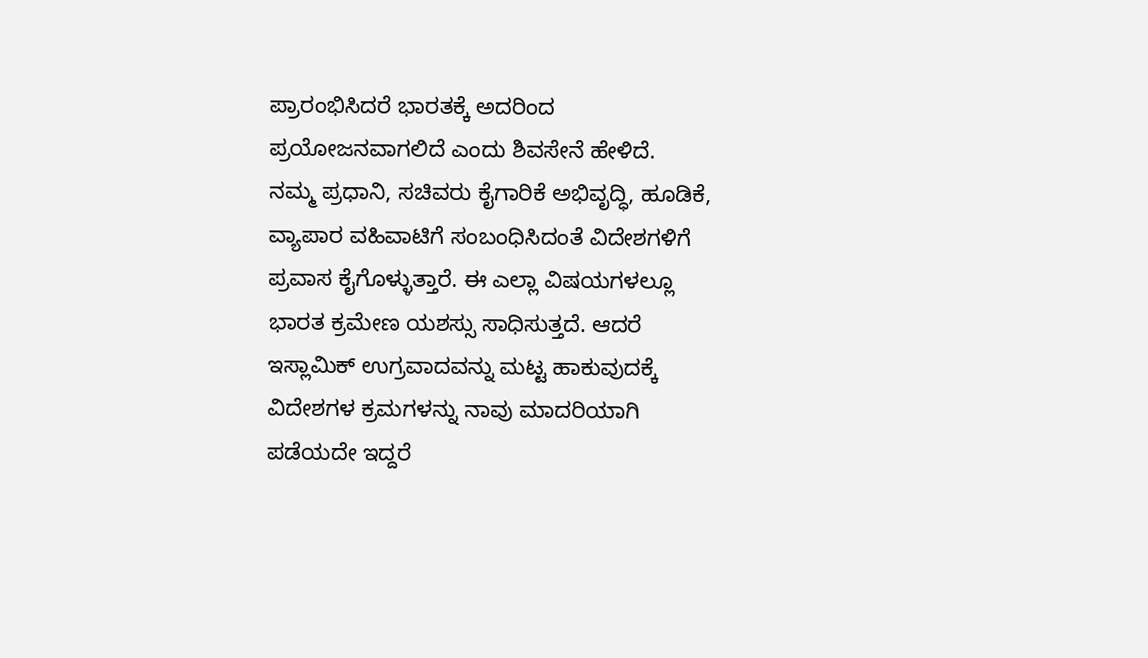ಪ್ರಾರಂಭಿಸಿದರೆ ಭಾರತಕ್ಕೆ ಅದರಿಂದ ಪ್ರಯೋಜನವಾಗಲಿದೆ ಎಂದು ಶಿವಸೇನೆ ಹೇಳಿದೆ.
ನಮ್ಮ ಪ್ರಧಾನಿ, ಸಚಿವರು ಕೈಗಾರಿಕೆ ಅಭಿವೃದ್ಧಿ, ಹೂಡಿಕೆ, ವ್ಯಾಪಾರ ವಹಿವಾಟಿಗೆ ಸಂಬಂಧಿಸಿದಂತೆ ವಿದೇಶಗಳಿಗೆ ಪ್ರವಾಸ ಕೈಗೊಳ್ಳುತ್ತಾರೆ. ಈ ಎಲ್ಲಾ ವಿಷಯಗಳಲ್ಲೂ ಭಾರತ ಕ್ರಮೇಣ ಯಶಸ್ಸು ಸಾಧಿಸುತ್ತದೆ. ಆದರೆ ಇಸ್ಲಾಮಿಕ್ ಉಗ್ರವಾದವನ್ನು ಮಟ್ಟ ಹಾಕುವುದಕ್ಕೆ ವಿದೇಶಗಳ ಕ್ರಮಗಳನ್ನು ನಾವು ಮಾದರಿಯಾಗಿ ಪಡೆಯದೇ ಇದ್ದರೆ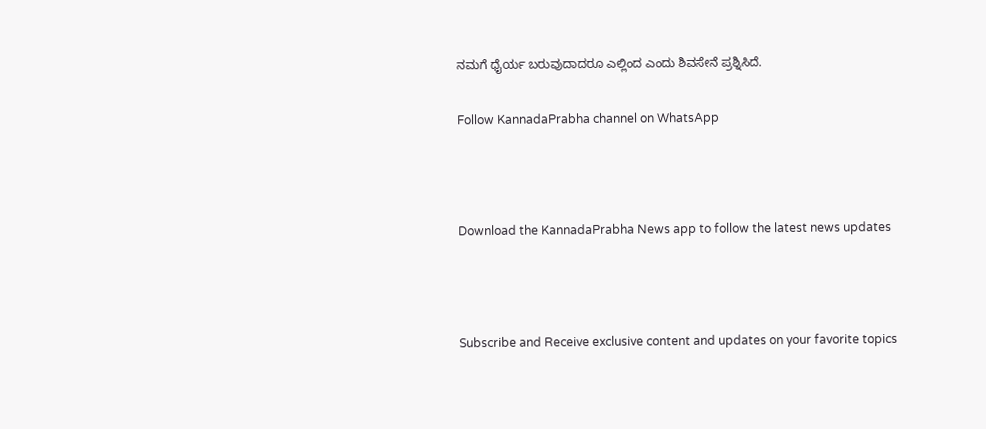ನಮಗೆ ಧೈರ್ಯ ಬರುವುದಾದರೂ ಎಲ್ಲಿಂದ ಎಂದು ಶಿವಸೇನೆ ಪ್ರಶ್ನಿಸಿದೆ.

Follow KannadaPrabha channel on WhatsApp



Download the KannadaPrabha News app to follow the latest news updates



Subscribe and Receive exclusive content and updates on your favorite topics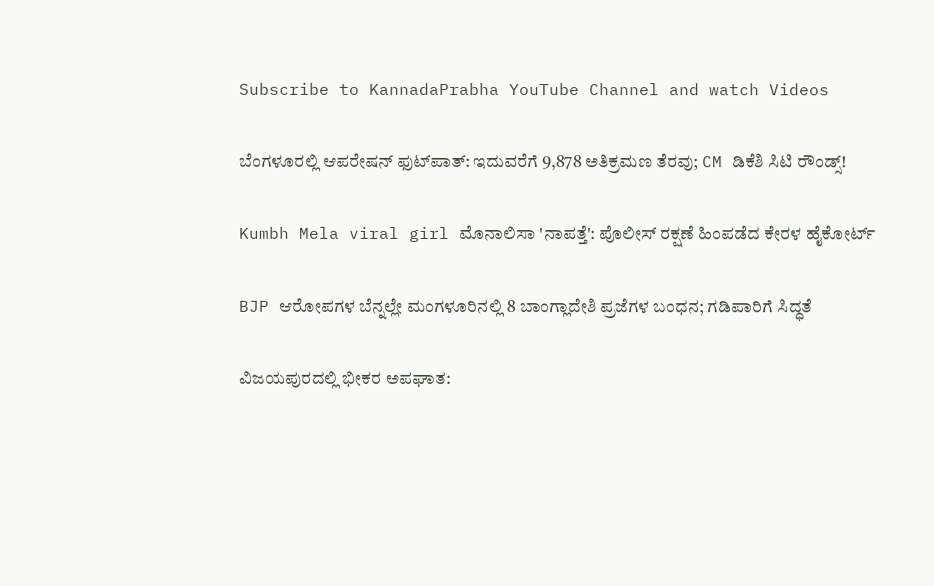Subscribe to KannadaPrabha YouTube Channel and watch Videos

ಬೆಂಗಳೂರಲ್ಲಿ ಆಪರೇಷನ್‌ ಫುಟ್‌ಪಾತ್‌: ಇದುವರೆಗೆ 9,878 ಅತಿಕ್ರಮಣ ತೆರವು; CM ಡಿಕೆಶಿ ಸಿಟಿ ರೌಂಡ್ಸ್!

Kumbh Mela viral girl ಮೊನಾಲಿಸಾ 'ನಾಪತ್ತೆ': ಪೊಲೀಸ್ ರಕ್ಷಣೆ ಹಿಂಪಡೆದ ಕೇರಳ ಹೈಕೋರ್ಟ್

BJP ಆರೋಪಗಳ ಬೆನ್ನಲ್ಲೇ ಮಂಗಳೂರಿನಲ್ಲಿ 8 ಬಾಂಗ್ಲಾದೇಶಿ ಪ್ರಜೆಗಳ ಬಂಧನ; ಗಡಿಪಾರಿಗೆ ಸಿದ್ಧತೆ

ವಿಜಯಪುರದಲ್ಲಿ ಭೀಕರ ಅಪಘಾತ: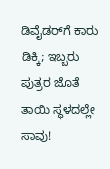ಡಿವೈಡರ್‌ಗೆ ಕಾರು ಡಿಕ್ಕಿ; ಇಬ್ಬರು ಪುತ್ರರ ಜೊತೆ ತಾಯಿ ಸ್ಥಳದಲ್ಲೇ ಸಾವು!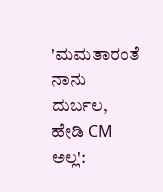'ಮಮತಾರಂತೆ ನಾನು ದುರ್ಬಲ, ಹೇಡಿ CM ಅಲ್ಲ':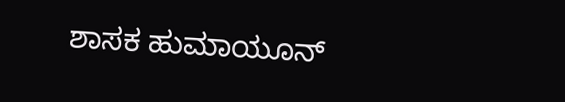ಶಾಸಕ ಹುಮಾಯೂನ್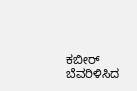ಕಬೀರ್ ಬೆವರಿಳಿಸಿದ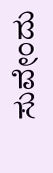ಸುವೇಂದು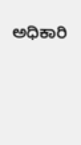ಅಧಿಕಾರಿ